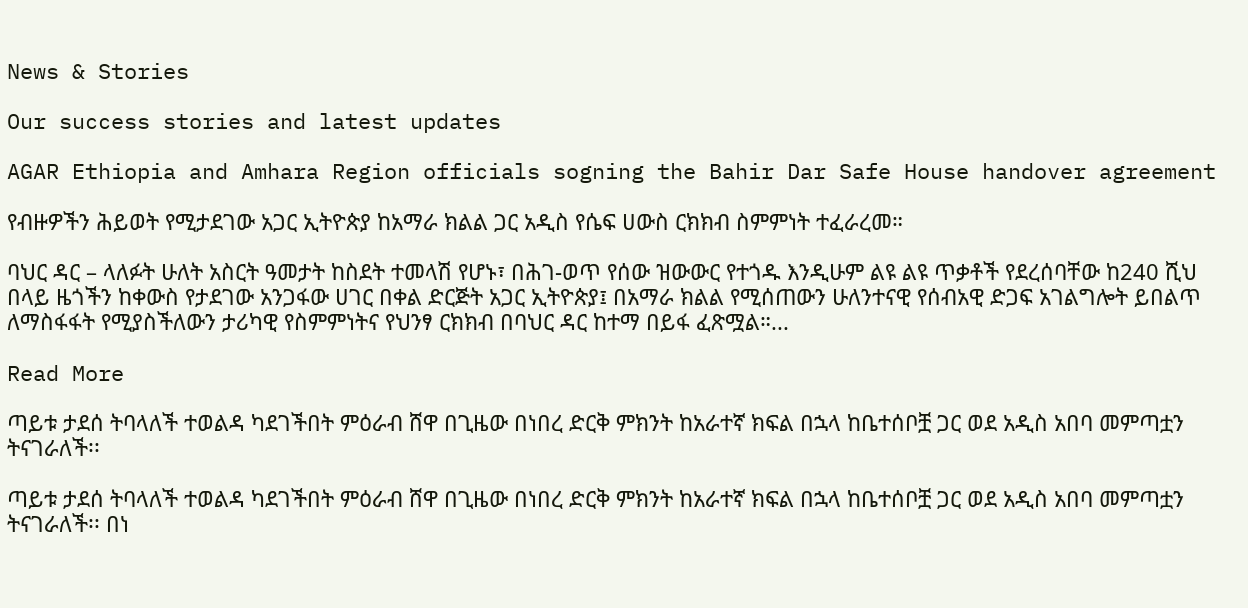News & Stories

Our success stories and latest updates

AGAR Ethiopia and Amhara Region officials sogning the Bahir Dar Safe House handover agreement

የብዙዎችን ሕይወት የሚታደገው አጋር ኢትዮጵያ ከአማራ ክልል ጋር አዲስ የሴፍ ሀውስ ርክክብ ስምምነት ተፈራረመ።

ባህር ዳር – ላለፉት ሁለት አስርት ዓመታት ከስደት ተመላሽ የሆኑ፣ በሕገ-ወጥ የሰው ዝውውር የተጎዱ እንዲሁም ልዩ ልዩ ጥቃቶች የደረሰባቸው ከ240 ሺህ በላይ ዜጎችን ከቀውስ የታደገው አንጋፋው ሀገር በቀል ድርጅት አጋር ኢትዮጵያ፤ በአማራ ክልል የሚሰጠውን ሁለንተናዊ የሰብአዊ ድጋፍ አገልግሎት ይበልጥ ለማስፋፋት የሚያስችለውን ታሪካዊ የስምምነትና የህንፃ ርክክብ በባህር ዳር ከተማ በይፋ ፈጽሟል።...

Read More

ጣይቱ ታደሰ ትባላለች ተወልዳ ካደገችበት ምዕራብ ሸዋ በጊዜው በነበረ ድርቅ ምክንት ከአራተኛ ክፍል በኋላ ከቤተሰቦቿ ጋር ወደ አዲስ አበባ መምጣቷን ትናገራለች፡፡

ጣይቱ ታደሰ ትባላለች ተወልዳ ካደገችበት ምዕራብ ሸዋ በጊዜው በነበረ ድርቅ ምክንት ከአራተኛ ክፍል በኋላ ከቤተሰቦቿ ጋር ወደ አዲስ አበባ መምጣቷን ትናገራለች፡፡ በነ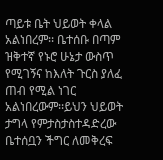ጣይቱ ቤት ህይወት ቀላል አልነበረም፡፡ ቤተሰቡ በጣም ዝቅተኛ የኑሮ ሁኔታ ውስጥ የሚገኝና ከእለት ጉርስ ያለፈ ጠብ የሚል ነገር አልነበረውም፡፡ይህን ህይወት ታግላ የምታስታስተዳድረው ቤተሰቧን ችግር ለመቅረፍ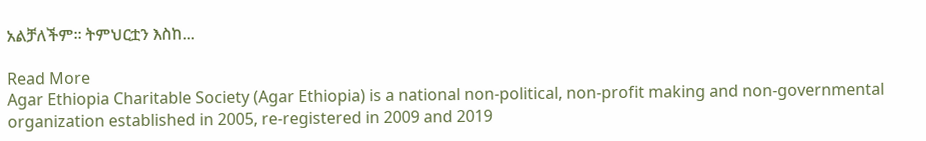አልቻለችም፡፡ ትምህርቷን እስከ...

Read More
Agar Ethiopia Charitable Society (Agar Ethiopia) is a national non-political, non-profit making and non-governmental organization established in 2005, re-registered in 2009 and 2019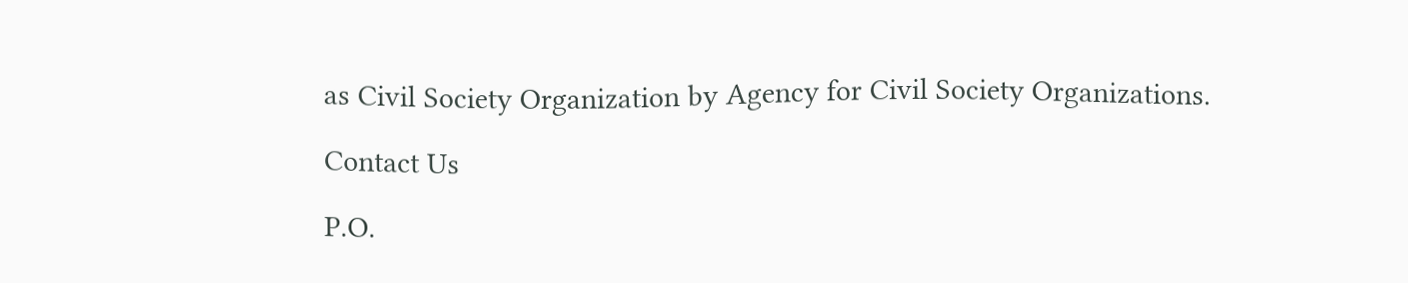as Civil Society Organization by Agency for Civil Society Organizations.

Contact Us

P.O.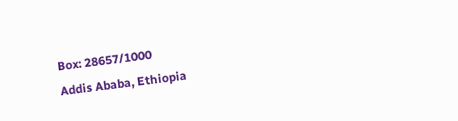Box: 28657/1000
Addis Ababa, Ethiopia